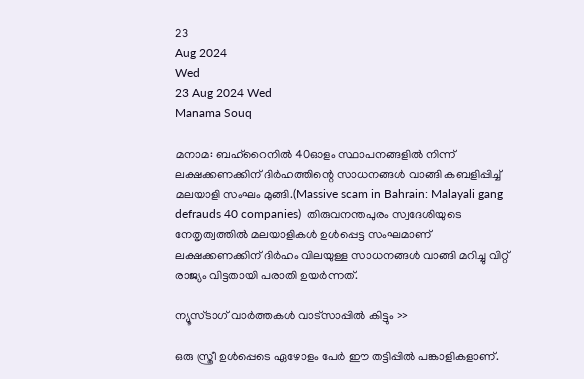23
Aug 2024
Wed
23 Aug 2024 Wed
Manama Souq

മനാമ: ബഹ്‌റൈനില്‍ 40ഓളം സ്ഥാപനങ്ങളില്‍ നിന്ന് ലക്ഷക്കണക്കിന് ദിര്‍ഹത്തിന്റെ സാധനങ്ങള്‍ വാങ്ങി കബളിപ്പിച്ച് മലയാളി സംഘം മുങ്ങി.(Massive scam in Bahrain: Malayali gang defrauds 40 companies)  തിരുവനന്തപുരം സ്വദേശിയുടെ നേതൃത്വത്തില്‍ മലയാളികള്‍ ഉള്‍പ്പെട്ട സംഘമാണ് ലക്ഷക്കണക്കിന് ദിര്‍ഹം വിലയുള്ള സാധനങ്ങള്‍ വാങ്ങി മറിച്ചു വിറ്റ് രാജ്യം വിട്ടതായി പരാതി ഉയര്‍ന്നത്.

ന്യൂസ്ടാഗ് വാര്‍ത്തകള്‍ വാട്‌സാപ്പില്‍ കിട്ടും >>

ഒരു സ്ത്രീ ഉള്‍പ്പെടെ ഏഴോളം പേര്‍ ഈ തട്ടിപ്പില്‍ പങ്കാളികളാണ്.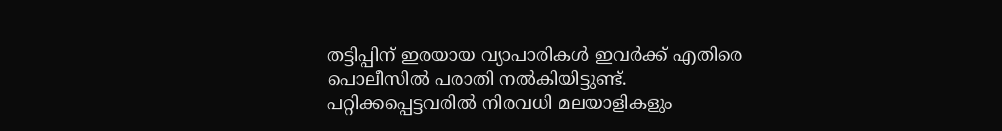തട്ടിപ്പിന് ഇരയായ വ്യാപാരികള്‍ ഇവര്‍ക്ക് എതിരെ പൊലീസില്‍ പരാതി നല്‍കിയിട്ടുണ്ട്. പറ്റിക്കപ്പെട്ടവരില്‍ നിരവധി മലയാളികളും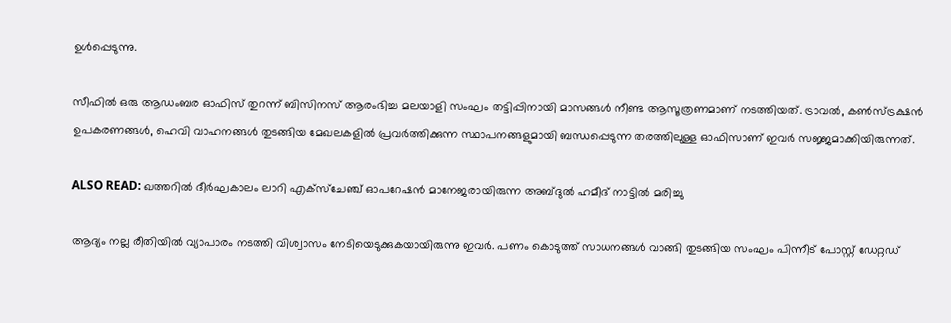ഉള്‍പ്പെടുന്നു.

സീഫില്‍ ഒരു ആഡംബര ഓഫിസ് തുറന്ന് ബിസിനസ് ആരംഭിച്ച മലയാളി സംഘം തട്ടിപ്പിനായി മാസങ്ങള്‍ നീണ്ട ആസൂത്രണമാണ് നടത്തിയത്. ട്രാവല്‍, കണ്‍സ്ട്രക്ഷന്‍ ഉപകരണങ്ങള്‍, ഹെവി വാഹനങ്ങള്‍ തുടങ്ങിയ മേഖലകളില്‍ പ്രവര്‍ത്തിക്കുന്ന സ്ഥാപനങ്ങളുമായി ബന്ധപ്പെടുന്ന തരത്തിലുള്ള ഓഫിസാണ് ഇവര്‍ സജ്ജമാക്കിയിരുന്നത്.

ALSO READ: ഖത്തറിൽ ദീർഘകാലം ലാറി എക്സ്ചേഞ്ച് ഓപറേഷൻ മാനേജരായിരുന്ന അബ്ദുൽ ഹമീദ് നാട്ടിൽ മരിച്ചു

ആദ്യം നല്ല രീതിയില്‍ വ്യാപാരം നടത്തി വിശ്വാസം നേടിയെടുക്കുകയായിരുന്നു ഇവര്‍. പണം കൊടുത്ത് സാധനങ്ങള്‍ വാങ്ങി തുടങ്ങിയ സംഘം പിന്നീട് പോസ്റ്റ് ഡേറ്റഡ്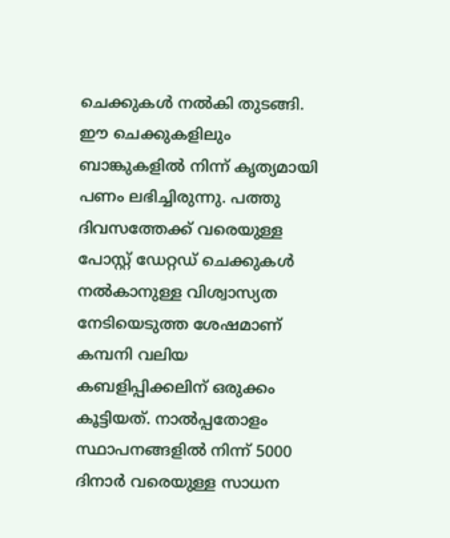ചെക്കുകള്‍ നല്‍കി തുടങ്ങി. ഈ ചെക്കുകളിലും ബാങ്കുകളില്‍ നിന്ന് കൃത്യമായി പണം ലഭിച്ചിരുന്നു. പത്തു ദിവസത്തേക്ക് വരെയുള്ള പോസ്റ്റ് ഡേറ്റഡ് ചെക്കുകള്‍ നല്‍കാനുള്ള വിശ്വാസ്യത നേടിയെടുത്ത ശേഷമാണ് കമ്പനി വലിയ കബളിപ്പിക്കലിന് ഒരുക്കം കൂട്ടിയത്. നാല്‍പ്പതോളം സ്ഥാപനങ്ങളില്‍ നിന്ന് 5000 ദിനാര്‍ വരെയുള്ള സാധന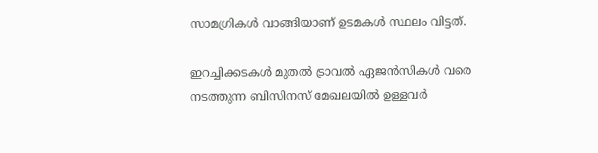സാമഗ്രികള്‍ വാങ്ങിയാണ് ഉടമകള്‍ സ്ഥലം വിട്ടത്.

ഇറച്ചിക്കടകള്‍ മുതല്‍ ട്രാവല്‍ ഏജന്‍സികള്‍ വരെ നടത്തുന്ന ബിസിനസ് മേഖലയില്‍ ഉള്ളവര്‍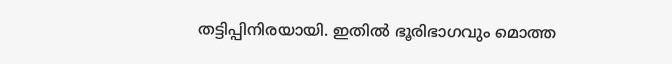തട്ടിപ്പിനിരയായി. ഇതില്‍ ഭൂരിഭാഗവും മൊത്ത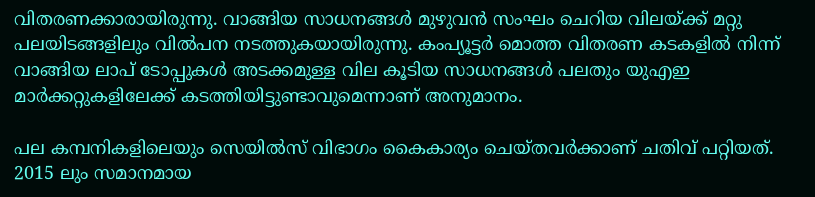വിതരണക്കാരായിരുന്നു. വാങ്ങിയ സാധനങ്ങള്‍ മുഴുവന്‍ സംഘം ചെറിയ വിലയ്ക്ക് മറ്റു പലയിടങ്ങളിലും വില്‍പന നടത്തുകയായിരുന്നു. കംപ്യൂട്ടര്‍ മൊത്ത വിതരണ കടകളില്‍ നിന്ന് വാങ്ങിയ ലാപ് ടോപ്പുകള്‍ അടക്കമുള്ള വില കൂടിയ സാധനങ്ങള്‍ പലതും യുഎഇ മാര്‍ക്കറ്റുകളിലേക്ക് കടത്തിയിട്ടുണ്ടാവുമെന്നാണ് അനുമാനം.

പല കമ്പനികളിലെയും സെയില്‍സ് വിഭാഗം കൈകാര്യം ചെയ്തവര്‍ക്കാണ് ചതിവ് പറ്റിയത്. 2015 ലും സമാനമായ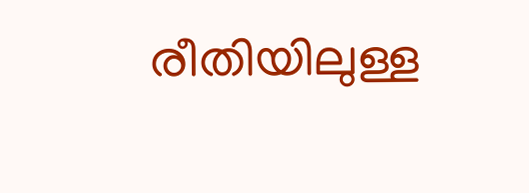രീതിയിലുള്ള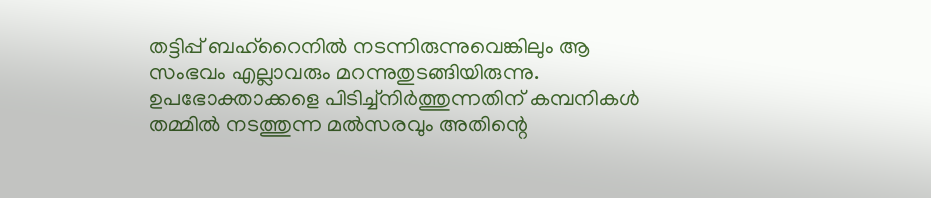തട്ടിപ്പ് ബഹ്റൈനില്‍ നടന്നിരുന്നുവെങ്കിലും ആ സംഭവം എല്ലാവരും മറന്നുതുടങ്ങിയിരുന്നു. ഉപഭോക്താക്കളെ പിടിച്ച്‌നിര്‍ത്തുന്നതിന് കമ്പനികള്‍ തമ്മില്‍ നടത്തുന്ന മല്‍സരവും അതിന്റെ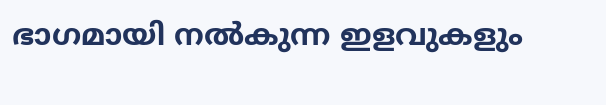ഭാഗമായി നല്‍കുന്ന ഇളവുകളും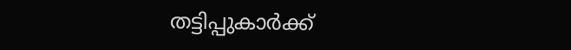തട്ടിപ്പുകാര്‍ക്ക്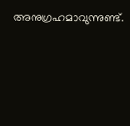അനുഗ്രഹമാവുന്നുണ്ട്.